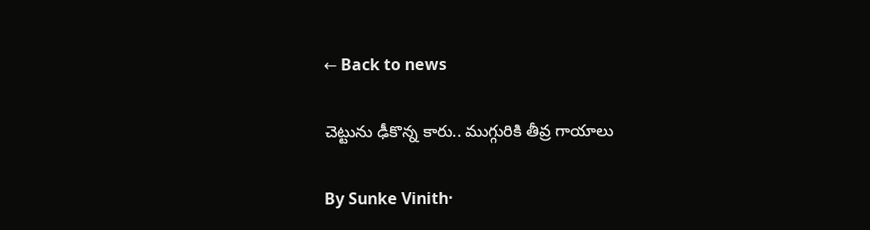← Back to news

చెట్టును ఢీకొన్న కారు.. ముగ్గురికి తీవ్ర గాయాలు

By Sunke Vinith·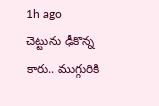1h ago
చెట్టును ఢీకొన్న కారు.. ముగ్గురికి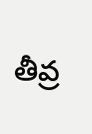తీవ్ర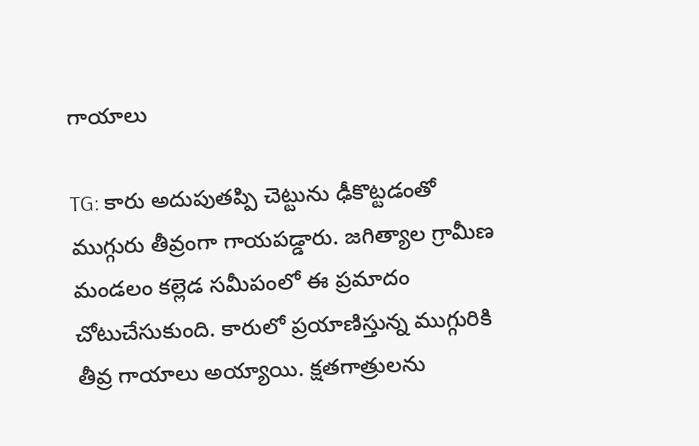గాయాలు

TG: కారు అదుపుతప్పి చెట్టును ఢీకొట్టడంతో ముగ్గురు తీవ్రంగా గాయపడ్డారు. జగిత్యాల గ్రామీణ మండలం కల్లెడ సమీపంలో ఈ ప్రమాదం చోటుచేసుకుంది. కారులో ప్రయాణిస్తున్న ముగ్గురికి తీవ్ర గాయాలు అయ్యాయి. క్షతగాత్రులను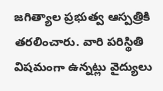జగిత్యాల ప్రభుత్వ ఆస్పత్రికి తరలించారు. వారి పరిస్థితి విషమంగా ఉన్నట్లు వైద్యులు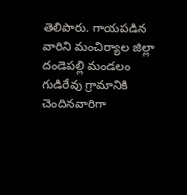తెలిపారు. గాయపడిన వారిని మంచిర్యాల జిల్లా దండెపల్లి మండలం గుడిరేవు గ్రామానికి చెందినవారిగా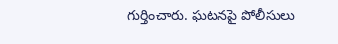గుర్తించారు. ఘటనపై పోలీసులు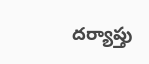దర్యాప్తు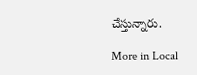చేస్తున్నారు.

More in Local